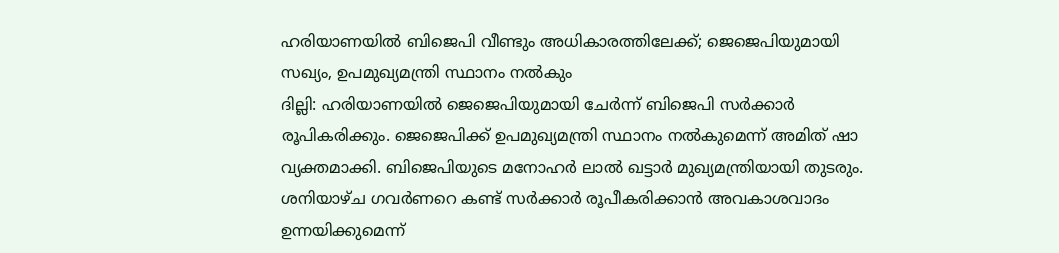ഹരിയാണയിൽ ബിജെപി വീണ്ടും അധികാരത്തിലേക്ക്; ജെജെപിയുമായി സഖ്യം, ഉപമുഖ്യമന്ത്രി സ്ഥാനം നൽകും
ദില്ലി: ഹരിയാണയിൽ ജെജെപിയുമായി ചേർന്ന് ബിജെപി സർക്കാർ രൂപികരിക്കും. ജെജെപിക്ക് ഉപമുഖ്യമന്ത്രി സ്ഥാനം നൽകുമെന്ന് അമിത് ഷാ വ്യക്തമാക്കി. ബിജെപിയുടെ മനോഹർ ലാൽ ഖട്ടാർ മുഖ്യമന്ത്രിയായി തുടരും. ശനിയാഴ്ച ഗവർണറെ കണ്ട് സർക്കാർ രൂപീകരിക്കാൻ അവകാശവാദം ഉന്നയിക്കുമെന്ന്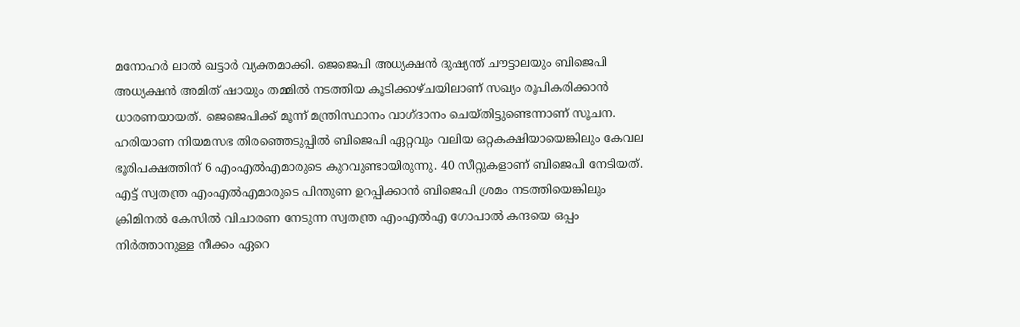മനോഹർ ലാൽ ഖട്ടാർ വ്യക്തമാക്കി. ജെജെപി അധ്യക്ഷൻ ദുഷ്യന്ത് ചൗട്ടാലയും ബിജെപി അധ്യക്ഷൻ അമിത് ഷായും തമ്മിൽ നടത്തിയ കൂടിക്കാഴ്ചയിലാണ് സഖ്യം രൂപികരിക്കാൻ ധാരണയായത്. ജെജെപിക്ക് മൂന്ന് മന്ത്രിസ്ഥാനം വാഗ്ദാനം ചെയ്തിട്ടുണ്ടെന്നാണ് സൂചന.
ഹരിയാണ നിയമസഭ തിരഞ്ഞെടുപ്പിൽ ബിജെപി ഏറ്റവും വലിയ ഒറ്റകക്ഷിയായെങ്കിലും കേവല ഭൂരിപക്ഷത്തിന് 6 എംഎൽഎമാരുടെ കുറവുണ്ടായിരുന്നു. 40 സീറ്റുകളാണ് ബിജെപി നേടിയത്. എട്ട് സ്വതന്ത്ര എംഎൽഎമാരുടെ പിന്തുണ ഉറപ്പിക്കാൻ ബിജെപി ശ്രമം നടത്തിയെങ്കിലും ക്രിമിനൽ കേസിൽ വിചാരണ നേടുന്ന സ്വതന്ത്ര എംഎൽഎ ഗോപാൽ കന്ദയെ ഒപ്പം നിർത്താനുള്ള നീക്കം ഏറെ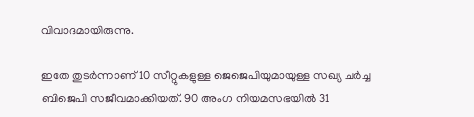വിവാദമായിരുന്നു.

ഇതേ തുടർന്നാണ് 10 സീറ്റുകളുള്ള ജെജെപിയുമായുള്ള സഖ്യ ചർച്ച ബിജെപി സജീവമാക്കിയത്. 90 അംഗ നിയമസഭയിൽ 31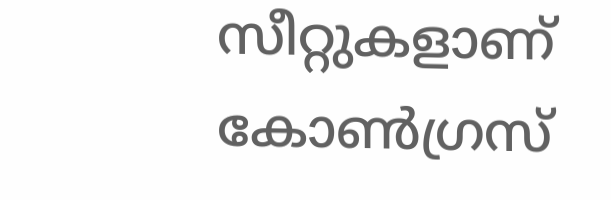സീറ്റുകളാണ് കോൺഗ്രസ്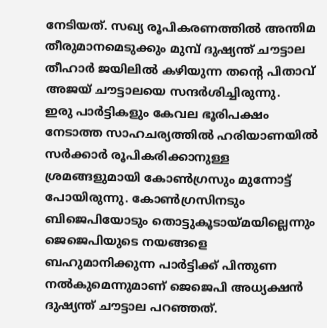നേടിയത്. സഖ്യ രൂപികരണത്തിൽ അന്തിമ തീരുമാനമെടുക്കും മുമ്പ് ദുഷ്യന്ത് ചൗട്ടാല തീഹാർ ജയിലിൽ കഴിയുന്ന തന്റെ പിതാവ് അജയ് ചൗട്ടാലയെ സന്ദർശിച്ചിരുന്നു.
ഇരു പാർട്ടികളും കേവല ഭൂരിപക്ഷം നേടാത്ത സാഹചര്യത്തിൽ ഹരിയാണയിൽ സർക്കാർ രൂപികരിക്കാനുള്ള ശ്രമങ്ങളുമായി കോൺഗ്രസും മുന്നോട്ട് പോയിരുന്നു. കോൺഗ്രസിനടും ബിജെപിയോടും തൊട്ടുകൂടായ്മയില്ലെന്നും ജെജെപിയുടെ നയങ്ങളെ ബഹുമാനിക്കുന്ന പാർട്ടിക്ക് പിന്തുണ നൽകുമെന്നുമാണ് ജെജെപി അധ്യക്ഷൻ ദുഷ്യന്ത് ചൗട്ടാല പറഞ്ഞത്.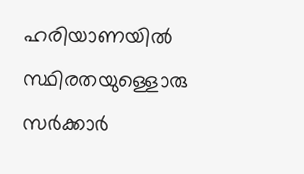ഹരിയാണയിൽ സ്ഥിരതയുള്ളൊരു സർക്കാർ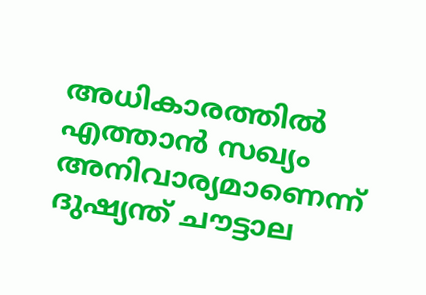അധികാരത്തിൽ എത്താൻ സഖ്യം അനിവാര്യമാണെന്ന് ദുഷ്യന്ത് ചൗട്ടാല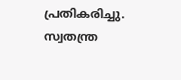പ്രതികരിച്ചു. സ്വതന്ത്ര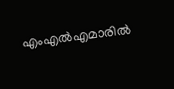എംഎൽഎമാരിൽ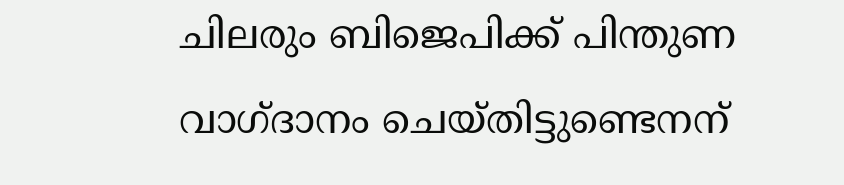ചിലരും ബിജെപിക്ക് പിന്തുണ വാഗ്ദാനം ചെയ്തിട്ടുണ്ടെനന്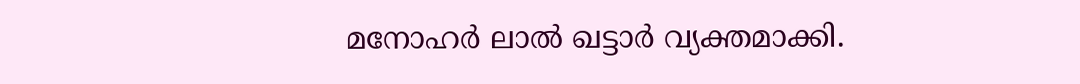മനോഹർ ലാൽ ഖട്ടാർ വ്യക്തമാക്കി.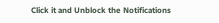Click it and Unblock the Notifications